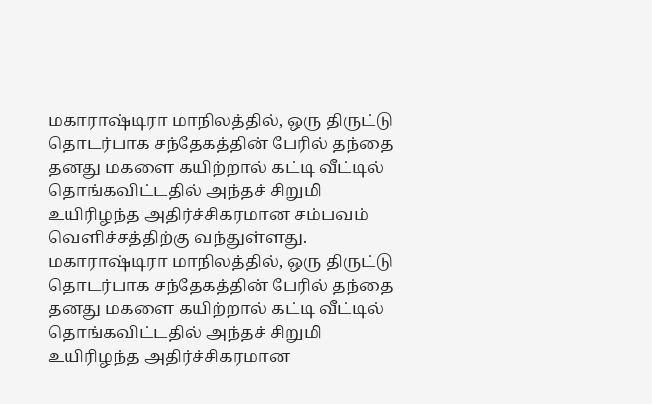மகாராஷ்டிரா மாநிலத்தில், ஒரு திருட்டு தொடர்பாக சந்தேகத்தின் பேரில் தந்தை தனது மகளை கயிற்றால் கட்டி வீட்டில் தொங்கவிட்டதில் அந்தச் சிறுமி உயிரிழந்த அதிர்ச்சிகரமான சம்பவம் வெளிச்சத்திற்கு வந்துள்ளது.
மகாராஷ்டிரா மாநிலத்தில், ஒரு திருட்டு தொடர்பாக சந்தேகத்தின் பேரில் தந்தை தனது மகளை கயிற்றால் கட்டி வீட்டில் தொங்கவிட்டதில் அந்தச் சிறுமி உயிரிழந்த அதிர்ச்சிகரமான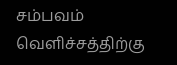சம்பவம் வெளிச்சத்திற்கு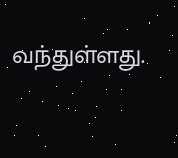வந்துள்ளது.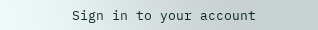Sign in to your account